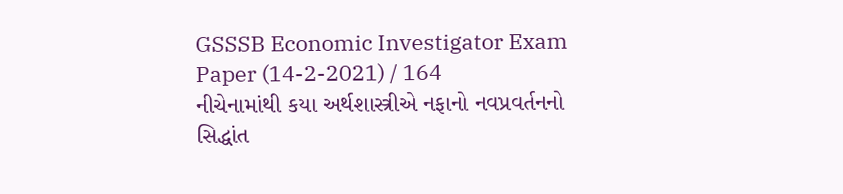GSSSB Economic Investigator Exam Paper (14-2-2021) / 164
નીચેનામાંથી કયા અર્થશાસ્ત્રીએ નફાનો નવપ્રવર્તનનો સિદ્ધાંત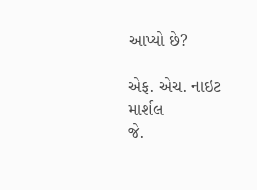આપ્યો છે?

એફ. એચ. નાઇટ
માર્શલ
જે.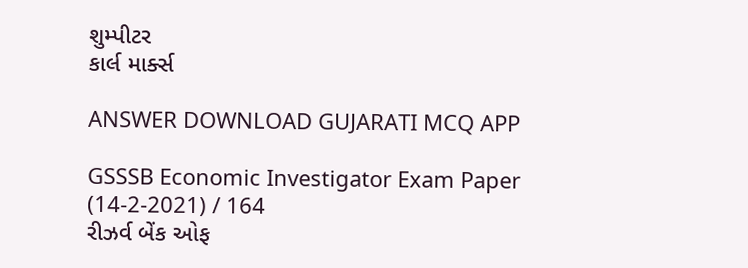શુમ્પીટર
કાર્લ માર્ક્સ

ANSWER DOWNLOAD GUJARATI MCQ APP

GSSSB Economic Investigator Exam Paper (14-2-2021) / 164
રીઝર્વ બેંક ઓફ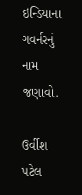ઇન્ડિયાના ગવર્નરનું નામ જણાવો.

ઉર્વીશ પટેલ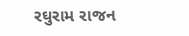રઘુરામ રાજન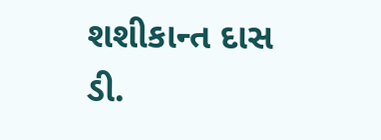શશીકાન્ત દાસ
ડી.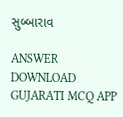સુબ્બારાવ

ANSWER DOWNLOAD GUJARATI MCQ APP